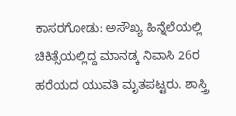ಕಾಸರಗೋಡು: ಅಸೌಖ್ಯ ಹಿನ್ನೆಲೆಯಲ್ಲಿ ಚಿಕಿತ್ಸೆಯಲ್ಲಿದ್ದ ಮಾನಡ್ಕ ನಿವಾಸಿ 26ರ ಹರೆಯದ ಯುವತಿ ಮೃತಪಟ್ಟರು. ಶಾಸ್ತ್ರಿ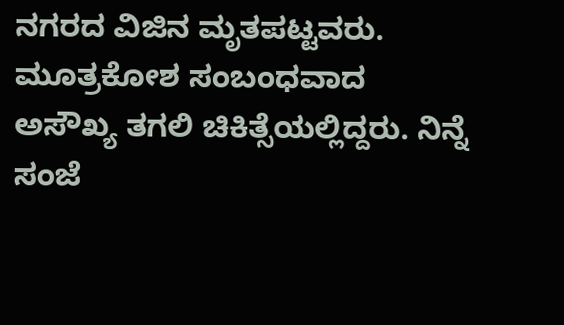ನಗರದ ವಿಜಿನ ಮೃತಪಟ್ಟವರು. ಮೂತ್ರಕೋಶ ಸಂಬಂಧವಾದ ಅಸೌಖ್ಯ ತಗಲಿ ಚಿಕಿತ್ಸೆಯಲ್ಲಿದ್ದರು. ನಿನ್ನೆ ಸಂಜೆ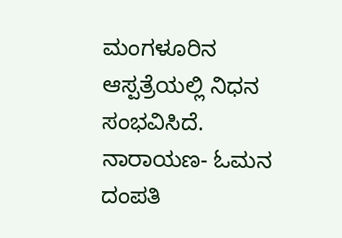ಮಂಗಳೂರಿನ ಆಸ್ಪತ್ರೆಯಲ್ಲಿ ನಿಧನ ಸಂಭವಿಸಿದೆ. ನಾರಾಯಣ- ಓಮನ ದಂಪತಿ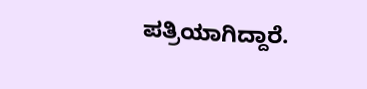ಪತ್ರಿಯಾಗಿದ್ದಾರೆ.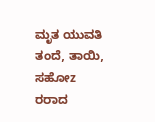ಮೃತ ಯುವತಿ ತಂದೆ, ತಾಯಿ, ಸಹೋz ರರಾದ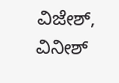ವಿಜೇಶ್, ವಿನೀಶ್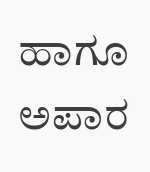ಹಾಗೂ ಅಪಾರ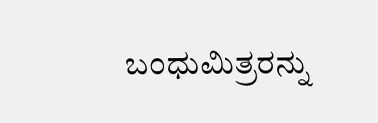ಬಂಧುಮಿತ್ರರನ್ನು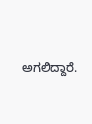ಅಗಲಿದ್ದಾರೆ.